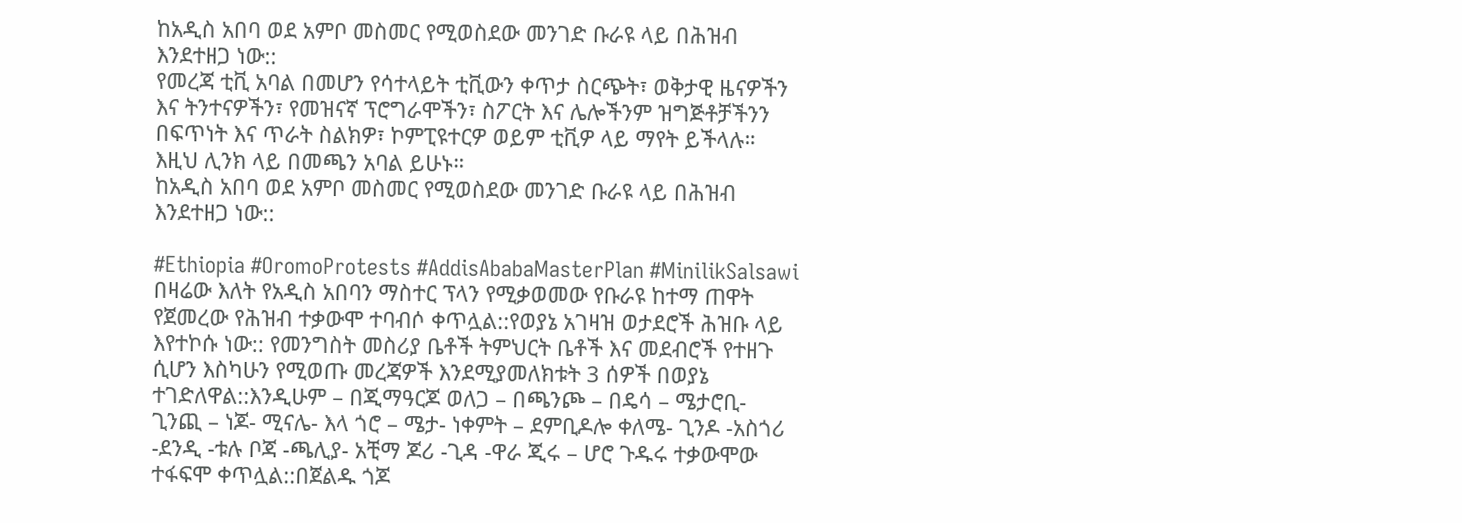ከአዲስ አበባ ወደ አምቦ መስመር የሚወስደው መንገድ ቡራዩ ላይ በሕዝብ እንደተዘጋ ነው::
የመረጃ ቲቪ አባል በመሆን የሳተላይት ቲቪውን ቀጥታ ስርጭት፣ ወቅታዊ ዜናዎችን እና ትንተናዎችን፣ የመዝናኛ ፕሮግራሞችን፣ ስፖርት እና ሌሎችንም ዝግጅቶቻችንን በፍጥነት እና ጥራት ስልክዎ፣ ኮምፒዩተርዎ ወይም ቲቪዎ ላይ ማየት ይችላሉ። እዚህ ሊንክ ላይ በመጫን አባል ይሁኑ።
ከአዲስ አበባ ወደ አምቦ መስመር የሚወስደው መንገድ ቡራዩ ላይ በሕዝብ እንደተዘጋ ነው::

#Ethiopia #OromoProtests #AddisAbabaMasterPlan #MinilikSalsawi
በዛሬው እለት የአዲስ አበባን ማስተር ፕላን የሚቃወመው የቡራዩ ከተማ ጠዋት የጀመረው የሕዝብ ተቃውሞ ተባብሶ ቀጥሏል::የወያኔ አገዛዝ ወታደሮች ሕዝቡ ላይ እየተኮሱ ነው:: የመንግስት መስሪያ ቤቶች ትምህርት ቤቶች እና መደብሮች የተዘጉ ሲሆን እስካሁን የሚወጡ መረጃዎች እንደሚያመለክቱት 3 ሰዎች በወያኔ ተገድለዋል::እንዲሁም – በጂማዓርጆ ወለጋ – በጫንጮ – በዴሳ – ሜታሮቢ- ጊንጪ – ነጆ- ሚናሌ- እላ ጎሮ – ሜታ- ነቀምት – ደምቢዶሎ ቀለሜ- ጊንዶ -አስጎሪ -ደንዲ -ቱሉ ቦጃ -ጫሊያ- አቺማ ጆሪ -ጊዳ -ዋራ ጂሩ – ሆሮ ጉዱሩ ተቃውሞው ተፋፍሞ ቀጥሏል::በጀልዱ ጎጆ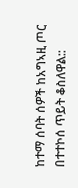ከተማ ሰባት ሰዎች ከአግኣዚ ጦር በተተኮሰ ጥይት ቆስለዋል::